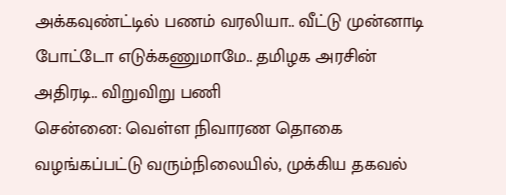அக்கவுண்ட்டில் பணம் வரலியா.. வீட்டு முன்னாடி போட்டோ எடுக்கணுமாமே.. தமிழக அரசின் அதிரடி.. விறுவிறு பணி
சென்னை: வெள்ள நிவாரண தொகை வழங்கப்பட்டு வரும்நிலையில், முக்கிய தகவல்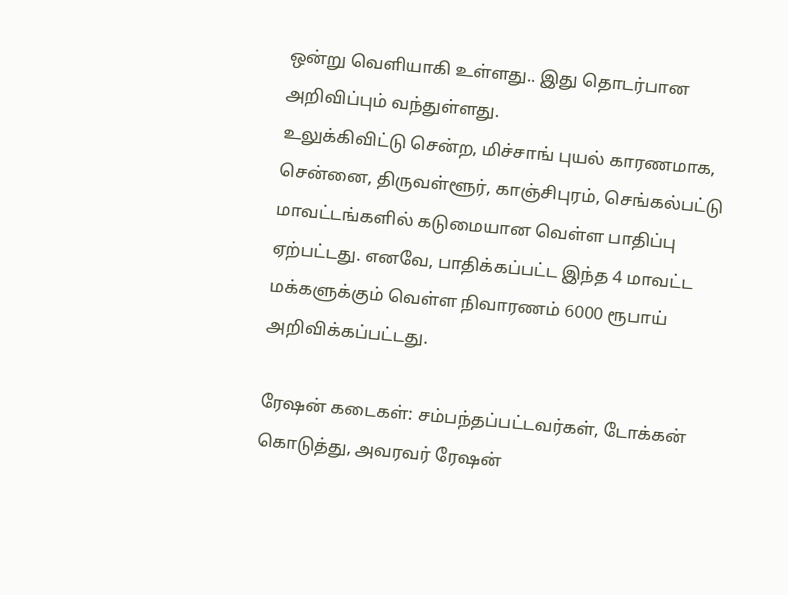ஒன்று வெளியாகி உள்ளது.. இது தொடர்பான அறிவிப்பும் வந்துள்ளது.
உலுக்கிவிட்டு சென்ற, மிச்சாங் புயல் காரணமாக, சென்னை, திருவள்ளூர், காஞ்சிபுரம், செங்கல்பட்டு மாவட்டங்களில் கடுமையான வெள்ள பாதிப்பு ஏற்பட்டது. எனவே, பாதிக்கப்பட்ட இந்த 4 மாவட்ட மக்களுக்கும் வெள்ள நிவாரணம் 6000 ரூபாய் அறிவிக்கப்பட்டது.

ரேஷன் கடைகள்: சம்பந்தப்பட்டவர்கள், டோக்கன் கொடுத்து, அவரவர் ரேஷன்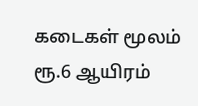கடைகள் மூலம் ரூ.6 ஆயிரம்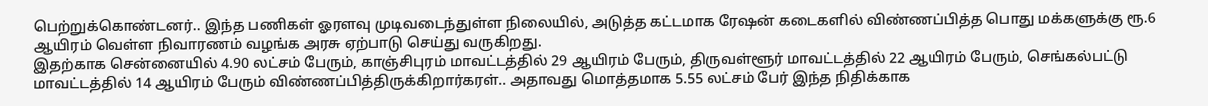பெற்றுக்கொண்டனர்.. இந்த பணிகள் ஓரளவு முடிவடைந்துள்ள நிலையில், அடுத்த கட்டமாக ரேஷன் கடைகளில் விண்ணப்பித்த பொது மக்களுக்கு ரூ.6 ஆயிரம் வெள்ள நிவாரணம் வழங்க அரசு ஏற்பாடு செய்து வருகிறது.
இதற்காக சென்னையில் 4.90 லட்சம் பேரும், காஞ்சிபுரம் மாவட்டத்தில் 29 ஆயிரம் பேரும், திருவள்ளூர் மாவட்டத்தில் 22 ஆயிரம் பேரும், செங்கல்பட்டு மாவட்டத்தில் 14 ஆயிரம் பேரும் விண்ணப்பித்திருக்கிறார்கரள்.. அதாவது மொத்தமாக 5.55 லட்சம் பேர் இந்த நிதிக்காக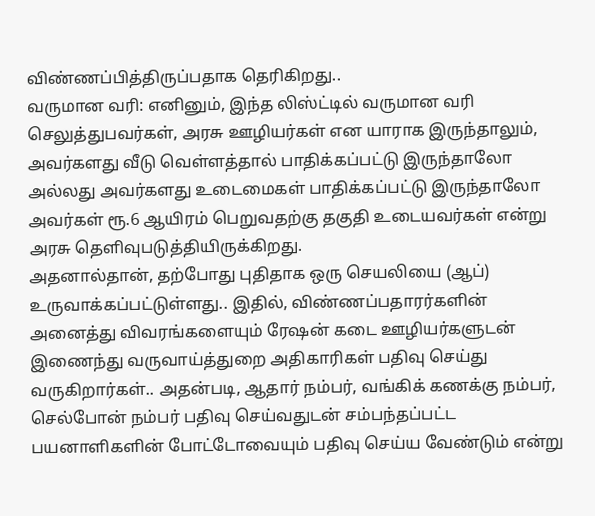விண்ணப்பித்திருப்பதாக தெரிகிறது..
வருமான வரி: எனினும், இந்த லிஸ்ட்டில் வருமான வரி செலுத்துபவர்கள், அரசு ஊழியர்கள் என யாராக இருந்தாலும், அவர்களது வீடு வெள்ளத்தால் பாதிக்கப்பட்டு இருந்தாலோ அல்லது அவர்களது உடைமைகள் பாதிக்கப்பட்டு இருந்தாலோ அவர்கள் ரூ.6 ஆயிரம் பெறுவதற்கு தகுதி உடையவர்கள் என்று அரசு தெளிவுபடுத்தியிருக்கிறது.
அதனால்தான், தற்போது புதிதாக ஒரு செயலியை (ஆப்) உருவாக்கப்பட்டுள்ளது.. இதில், விண்ணப்பதாரர்களின் அனைத்து விவரங்களையும் ரேஷன் கடை ஊழியர்களுடன் இணைந்து வருவாய்த்துறை அதிகாரிகள் பதிவு செய்து வருகிறார்கள்.. அதன்படி, ஆதார் நம்பர், வங்கிக் கணக்கு நம்பர், செல்போன் நம்பர் பதிவு செய்வதுடன் சம்பந்தப்பட்ட பயனாளிகளின் போட்டோவையும் பதிவு செய்ய வேண்டும் என்று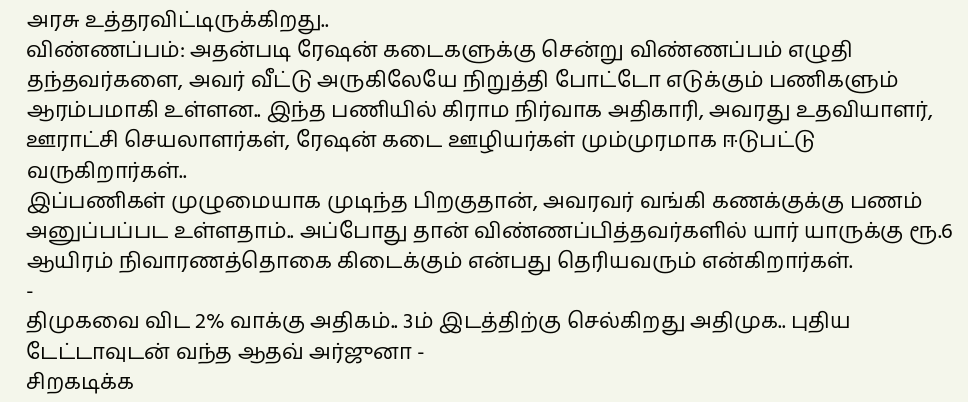அரசு உத்தரவிட்டிருக்கிறது..
விண்ணப்பம்: அதன்படி ரேஷன் கடைகளுக்கு சென்று விண்ணப்பம் எழுதி தந்தவர்களை, அவர் வீட்டு அருகிலேயே நிறுத்தி போட்டோ எடுக்கும் பணிகளும் ஆரம்பமாகி உள்ளன.. இந்த பணியில் கிராம நிர்வாக அதிகாரி, அவரது உதவியாளர், ஊராட்சி செயலாளர்கள், ரேஷன் கடை ஊழியர்கள் மும்முரமாக ஈடுபட்டு வருகிறார்கள்..
இப்பணிகள் முழுமையாக முடிந்த பிறகுதான், அவரவர் வங்கி கணக்குக்கு பணம் அனுப்பப்பட உள்ளதாம்.. அப்போது தான் விண்ணப்பித்தவர்களில் யார் யாருக்கு ரூ.6 ஆயிரம் நிவாரணத்தொகை கிடைக்கும் என்பது தெரியவரும் என்கிறார்கள்.
-
திமுகவை விட 2% வாக்கு அதிகம்.. 3ம் இடத்திற்கு செல்கிறது அதிமுக.. புதிய டேட்டாவுடன் வந்த ஆதவ் அர்ஜுனா -
சிறகடிக்க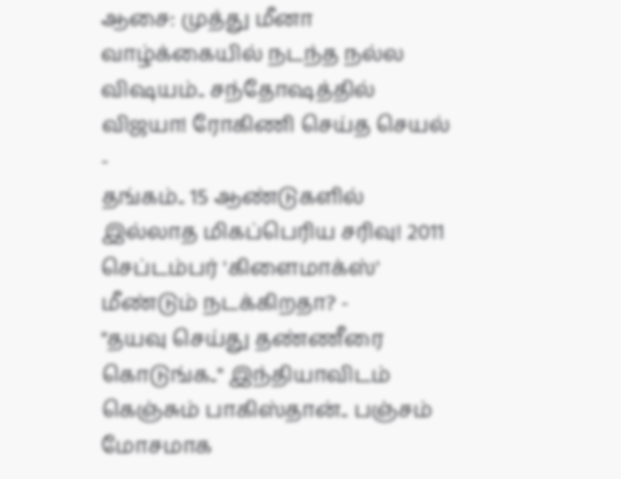ஆசை: முத்து மீனா வாழ்க்கையில் நடந்த நல்ல விஷயம்.. சந்தோஷத்தில் விஜயா! ரோகிணி செய்த செயல் -
தங்கம்.. 15 ஆண்டுகளில் இல்லாத மிகப்பெரிய சரிவு! 2011 செப்டம்பர் 'கிளைமாக்ஸ்' மீண்டும் நடக்கிறதா? -
"தயவு செய்து தண்ணீரை கொடுங்க.." இந்தியாவிடம் கெஞ்சும் பாகிஸ்தான்.. பஞ்சம் மோசமாக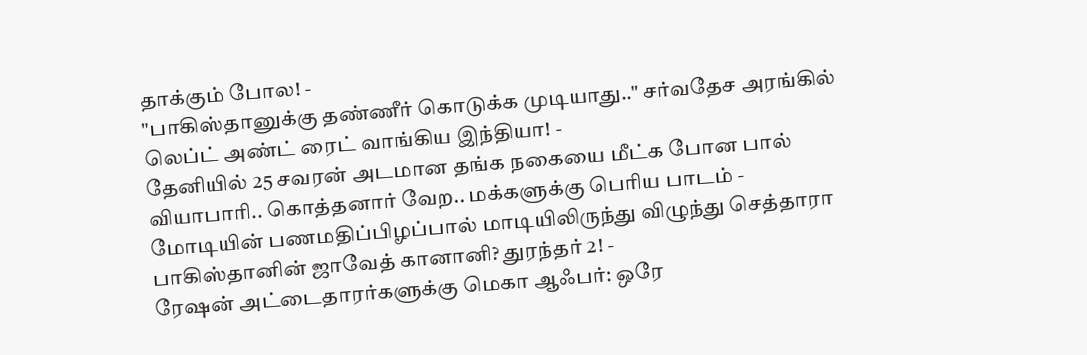தாக்கும் போல! -
"பாகிஸ்தானுக்கு தண்ணீர் கொடுக்க முடியாது.." சர்வதேச அரங்கில் லெப்ட் அண்ட் ரைட் வாங்கிய இந்தியா! -
தேனியில் 25 சவரன் அடமான தங்க நகையை மீட்க போன பால் வியாபாரி.. கொத்தனார் வேற.. மக்களுக்கு பெரிய பாடம் -
மோடியின் பணமதிப்பிழப்பால் மாடியிலிருந்து விழுந்து செத்தாரா பாகிஸ்தானின் ஜாவேத் கானானி? துரந்தர் 2! -
ரேஷன் அட்டைதாரர்களுக்கு மெகா ஆஃபர்: ஒரே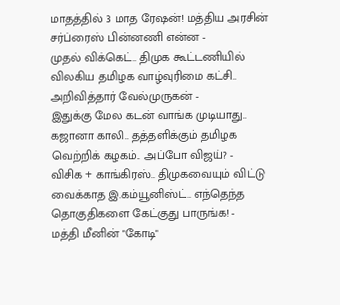மாதத்தில் 3 மாத ரேஷன்! மத்திய அரசின் சர்ப்ரைஸ் பின்னணி என்ன -
முதல் விக்கெட்.. திமுக கூட்டணியில் விலகிய தமிழக வாழ்வுரிமை கட்சி.. அறிவித்தார் வேல்முருகன் -
இதுக்கு மேல கடன் வாங்க முடியாது.. கஜானா காலி.. தத்தளிக்கும் தமிழக வெற்றிக் கழகம்.. அப்போ விஜய்? -
விசிக + காங்கிரஸ்.. திமுகவையும் விட்டு வைக்காத இ.கம்யூனிஸ்ட்.. எந்தெந்த தொகுதிகளை கேட்குது பாருங்க! -
மத்தி மீனின் "கோடி"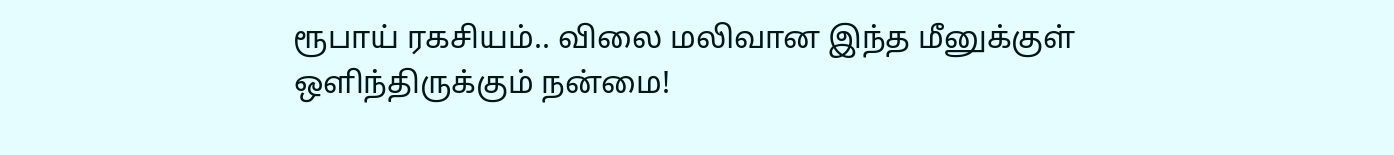ரூபாய் ரகசியம்.. விலை மலிவான இந்த மீனுக்குள் ஒளிந்திருக்கும் நன்மை!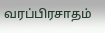வரப்பிரசாதம்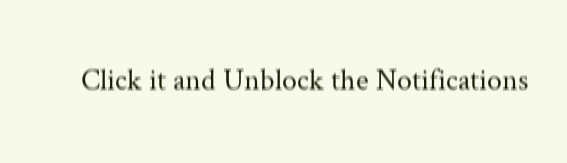Click it and Unblock the Notifications